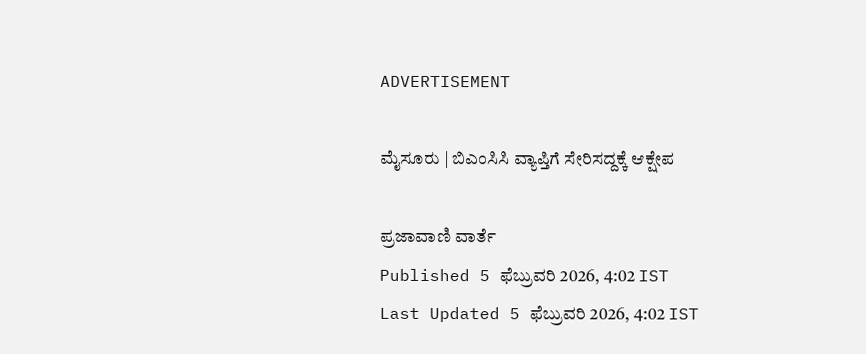ADVERTISEMENT

ಮೈಸೂರು | ಬಿಎಂಸಿಸಿ ವ್ಯಾಪ್ತಿಗೆ ಸೇರಿಸದ್ದಕ್ಕೆ ಆಕ್ಷೇಪ

ಪ್ರಜಾವಾಣಿ ವಾರ್ತೆ
Published 5 ಫೆಬ್ರುವರಿ 2026, 4:02 IST
Last Updated 5 ಫೆಬ್ರುವರಿ 2026, 4:02 IST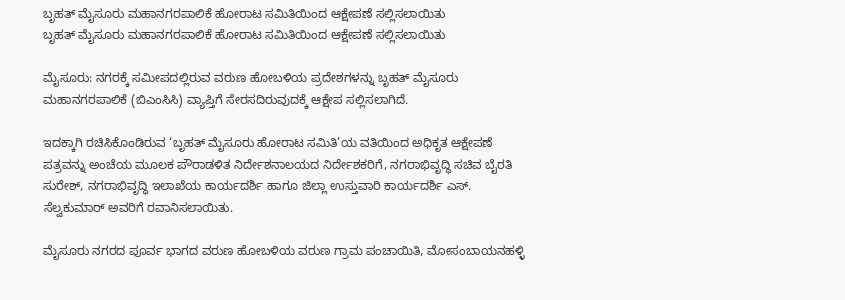ಬೃಹತ್‌ ಮೈಸೂರು ಮಹಾನಗರಪಾಲಿಕೆ ಹೋರಾಟ ಸಮಿತಿಯಿಂದ ಆಕ್ಷೇಪಣೆ ಸಲ್ಲಿಸಲಾಯಿತು
ಬೃಹತ್‌ ಮೈಸೂರು ಮಹಾನಗರಪಾಲಿಕೆ ಹೋರಾಟ ಸಮಿತಿಯಿಂದ ಆಕ್ಷೇಪಣೆ ಸಲ್ಲಿಸಲಾಯಿತು

ಮೈಸೂರು: ನಗರಕ್ಕೆ ಸಮೀಪದಲ್ಲಿರುವ ವರುಣ ಹೋಬಳಿಯ ಪ್ರದೇಶಗಳನ್ನು ಬೃಹತ್‌ ಮೈಸೂರು ಮಹಾನಗರಪಾಲಿಕೆ (ಬಿಎಂಸಿಸಿ) ವ್ಯಾಪ್ತಿಗೆ ಸೇರಸದಿರುವುದಕ್ಕೆ ಆಕ್ಷೇಪ ಸಲ್ಲಿಸಲಾಗಿದೆ.

ಇದಕ್ಕಾಗಿ ರಚಿಸಿಕೊಂಡಿರುವ ‘ಬೃಹತ್ ಮೈಸೂರು ಹೋರಾಟ ಸಮಿತಿ’ಯ ವತಿಯಿಂದ ಅಧಿಕೃತ ಆಕ್ಷೇಪಣೆ ಪತ್ರವನ್ನು ಅಂಚೆಯ ಮೂಲಕ ಪೌರಾಡಳಿತ ನಿರ್ದೇಶನಾಲಯದ ನಿರ್ದೇಶಕರಿಗೆ, ನಗರಾಭಿವೃದ್ಧಿ ಸಚಿವ ಬೈರತಿ ಸುರೇಶ್, ನಗರಾಭಿವೃದ್ಧಿ ಇಲಾಖೆಯ ಕಾರ್ಯದರ್ಶಿ ಹಾಗೂ ಜಿಲ್ಲಾ ಉಸ್ತುವಾರಿ ಕಾರ್ಯದರ್ಶಿ ಎಸ್. ಸೆಲ್ವಕುಮಾರ್ ಅವರಿಗೆ ರವಾನಿಸಲಾಯಿತು.

ಮೈಸೂರು ನಗರದ ಪೂರ್ವ ಭಾಗದ ವರುಣ ಹೋಬಳಿಯ ವರುಣ ಗ್ರಾಮ ಪಂಚಾಯಿತಿ, ಮೋಸಂಬಾಯನಹಳ್ಳಿ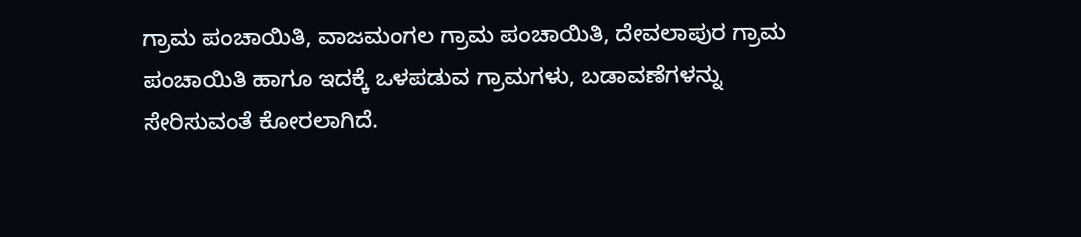ಗ್ರಾಮ ಪಂಚಾಯಿತಿ, ವಾಜಮಂಗಲ ಗ್ರಾಮ ಪಂಚಾಯಿತಿ, ದೇವಲಾಪುರ ಗ್ರಾಮ ಪಂಚಾಯಿತಿ ಹಾಗೂ ಇದಕ್ಕೆ ಒಳಪಡುವ ಗ್ರಾಮಗಳು, ಬಡಾವಣೆಗಳನ್ನು ಸೇರಿಸುವಂತೆ ಕೋರಲಾಗಿದೆ.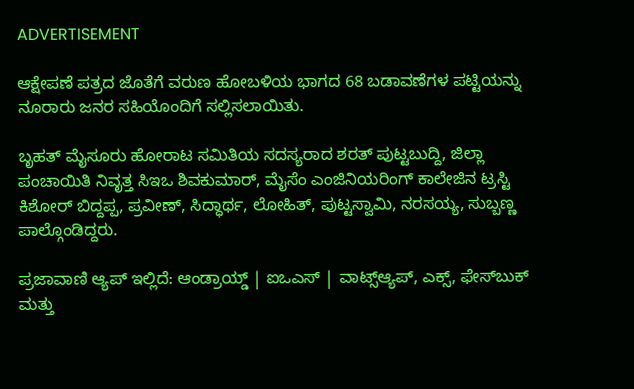ADVERTISEMENT

ಆಕ್ಷೇಪಣೆ ಪತ್ರದ ಜೊತೆಗೆ ವರುಣ ಹೋಬಳಿಯ ಭಾಗದ 68 ಬಡಾವಣೆಗಳ ಪಟ್ಟಿಯನ್ನು ನೂರಾರು ಜನರ ಸಹಿಯೊಂದಿಗೆ ಸಲ್ಲಿಸಲಾಯಿತು.

ಬೃಹತ್ ಮೈಸೂರು ಹೋರಾಟ ಸಮಿತಿಯ ಸದಸ್ಯರಾದ ಶರತ್ ಪುಟ್ಟಬುದ್ದಿ, ಜಿಲ್ಲಾ ಪಂಚಾಯಿತಿ ನಿವೃತ್ತ ಸಿಇಒ ಶಿವಕುಮಾರ್, ಮೈಸೆಂ ಎಂಜಿನಿಯರಿಂಗ್ ಕಾಲೇಜಿನ ಟ್ರಸ್ಟಿ ಕಿಶೋರ್ ಬಿದ್ದಪ್ಪ, ಪ್ರವೀಣ್, ಸಿದ್ಧಾರ್ಥ, ಲೋಹಿತ್, ಪುಟ್ಟಸ್ವಾಮಿ, ನರಸಯ್ಯ, ಸುಬ್ಬಣ್ಣ ಪಾಲ್ಗೊಂಡಿದ್ದರು.

ಪ್ರಜಾವಾಣಿ ಆ್ಯಪ್ ಇಲ್ಲಿದೆ: ಆಂಡ್ರಾಯ್ಡ್ | ಐಒಎಸ್ | ವಾಟ್ಸ್ಆ್ಯಪ್, ಎಕ್ಸ್, ಫೇಸ್‌ಬುಕ್ ಮತ್ತು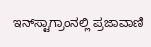ಇನ್‌ಸ್ಟಾಗ್ರಾಂನಲ್ಲಿ ಪ್ರಜಾವಾಣಿ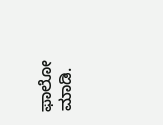ಫಾಲೋ ಮಾಡಿ.